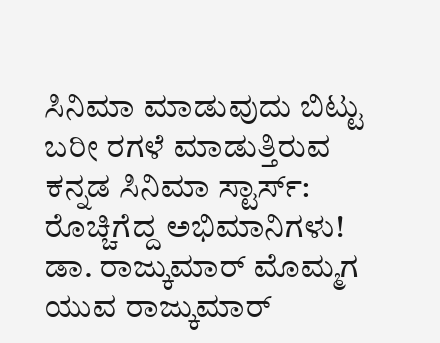ಸಿನಿಮಾ ಮಾಡುವುದು ಬಿಟ್ಟು ಬರೀ ರಗಳೆ ಮಾಡುತ್ತಿರುವ ಕನ್ನಡ ಸಿನಿಮಾ ಸ್ಟಾರ್ಸ್: ರೊಚ್ಚಿಗೆದ್ದ ಅಭಿಮಾನಿಗಳು!
ಡಾ. ರಾಜ್ಕುಮಾರ್ ಮೊಮ್ಮಗ ಯುವ ರಾಜ್ಕುಮಾರ್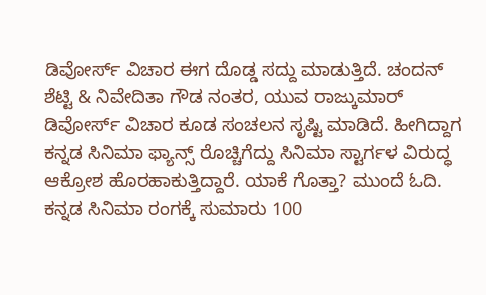ಡಿವೋರ್ಸ್ ವಿಚಾರ ಈಗ ದೊಡ್ಡ ಸದ್ದು ಮಾಡುತ್ತಿದೆ. ಚಂದನ್ ಶೆಟ್ಟಿ & ನಿವೇದಿತಾ ಗೌಡ ನಂತರ, ಯುವ ರಾಜ್ಕುಮಾರ್ ಡಿವೋರ್ಸ್ ವಿಚಾರ ಕೂಡ ಸಂಚಲನ ಸೃಷ್ಟಿ ಮಾಡಿದೆ. ಹೀಗಿದ್ದಾಗ ಕನ್ನಡ ಸಿನಿಮಾ ಫ್ಯಾನ್ಸ್ ರೊಚ್ಚಿಗೆದ್ದು ಸಿನಿಮಾ ಸ್ಟಾರ್ಗಳ ವಿರುದ್ಧ ಆಕ್ರೋಶ ಹೊರಹಾಕುತ್ತಿದ್ದಾರೆ. ಯಾಕೆ ಗೊತ್ತಾ? ಮುಂದೆ ಓದಿ.
ಕನ್ನಡ ಸಿನಿಮಾ ರಂಗಕ್ಕೆ ಸುಮಾರು 100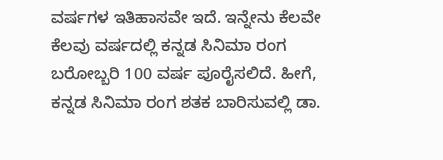ವರ್ಷಗಳ ಇತಿಹಾಸವೇ ಇದೆ. ಇನ್ನೇನು ಕೆಲವೇ ಕೆಲವು ವರ್ಷದಲ್ಲಿ ಕನ್ನಡ ಸಿನಿಮಾ ರಂಗ ಬರೋಬ್ಬರಿ 100 ವರ್ಷ ಪೂರೈಸಲಿದೆ. ಹೀಗೆ, ಕನ್ನಡ ಸಿನಿಮಾ ರಂಗ ಶತಕ ಬಾರಿಸುವಲ್ಲಿ ಡಾ.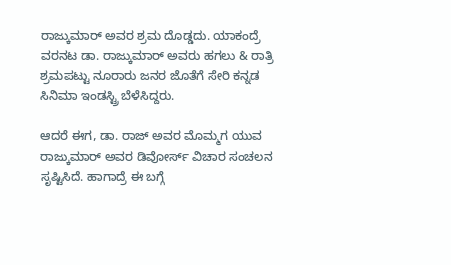ರಾಜ್ಕುಮಾರ್ ಅವರ ಶ್ರಮ ದೊಡ್ಡದು. ಯಾಕಂದ್ರೆ ವರನಟ ಡಾ. ರಾಜ್ಕುಮಾರ್ ಅವರು ಹಗಲು & ರಾತ್ರಿ ಶ್ರಮಪಟ್ಟು ನೂರಾರು ಜನರ ಜೊತೆಗೆ ಸೇರಿ ಕನ್ನಡ ಸಿನಿಮಾ ಇಂಡಸ್ಟ್ರಿ ಬೆಳೆಸಿದ್ದರು.

ಆದರೆ ಈಗ, ಡಾ. ರಾಜ್ ಅವರ ಮೊಮ್ಮಗ ಯುವ ರಾಜ್ಕುಮಾರ್ ಅವರ ಡಿವೋರ್ಸ್ ವಿಚಾರ ಸಂಚಲನ ಸೃಷ್ಟಿಸಿದೆ. ಹಾಗಾದ್ರೆ ಈ ಬಗ್ಗೆ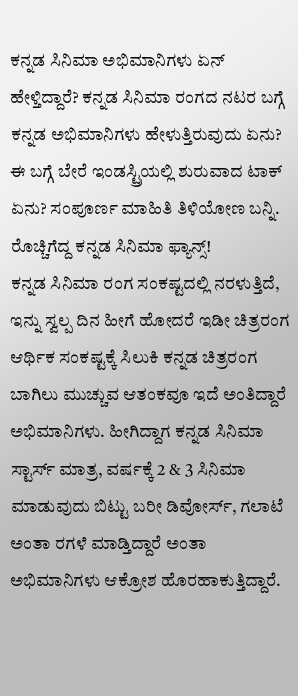ಕನ್ನಡ ಸಿನಿಮಾ ಅಭಿಮಾನಿಗಳು ಏನ್ ಹೇಳ್ತಿದ್ದಾರೆ? ಕನ್ನಡ ಸಿನಿಮಾ ರಂಗದ ನಟರ ಬಗ್ಗೆ ಕನ್ನಡ ಅಭಿಮಾನಿಗಳು ಹೇಳುತ್ತಿರುವುದು ಏನು? ಈ ಬಗ್ಗೆ ಬೇರೆ ಇಂಡಸ್ಟ್ರಿಯಲ್ಲಿ ಶುರುವಾದ ಟಾಕ್ ಏನು? ಸಂಪೂರ್ಣ ಮಾಹಿತಿ ತಿಳಿಯೋಣ ಬನ್ನಿ.
ರೊಚ್ಚಿಗೆದ್ದ ಕನ್ನಡ ಸಿನಿಮಾ ಫ್ಯಾನ್ಸ್!
ಕನ್ನಡ ಸಿನಿಮಾ ರಂಗ ಸಂಕಷ್ಟದಲ್ಲಿ ನರಳುತ್ತಿದೆ, ಇನ್ನು ಸ್ವಲ್ಪ ದಿನ ಹೀಗೆ ಹೋದರೆ ಇಡೀ ಚಿತ್ರರಂಗ ಆರ್ಥಿಕ ಸಂಕಷ್ಟಕ್ಕೆ ಸಿಲುಕಿ ಕನ್ನಡ ಚಿತ್ರರಂಗ ಬಾಗಿಲು ಮುಚ್ಚುವ ಆತಂಕವೂ ಇದೆ ಅಂತಿದ್ದಾರೆ ಅಭಿಮಾನಿಗಳು. ಹೀಗಿದ್ದಾಗ ಕನ್ನಡ ಸಿನಿಮಾ ಸ್ಟಾರ್ಸ್ ಮಾತ್ರ, ವರ್ಷಕ್ಕೆ 2 & 3 ಸಿನಿಮಾ ಮಾಡುವುದು ಬಿಟ್ಟು ಬರೀ ಡಿವೋರ್ಸ್, ಗಲಾಟೆ ಅಂತಾ ರಗಳೆ ಮಾಡ್ತಿದ್ದಾರೆ ಅಂತಾ ಅಭಿಮಾನಿಗಳು ಆಕ್ರೋಶ ಹೊರಹಾಕುತ್ತಿದ್ದಾರೆ.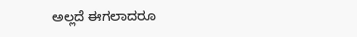ಅಲ್ಲದೆ ಈಗಲಾದರೂ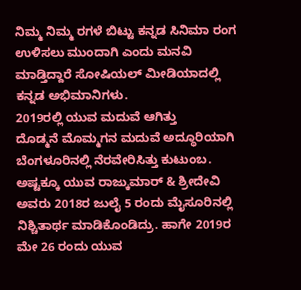ನಿಮ್ಮ ನಿಮ್ಮ ರಗಳೆ ಬಿಟ್ಟು ಕನ್ನಡ ಸಿನಿಮಾ ರಂಗ ಉಳಿಸಲು ಮುಂದಾಗಿ ಎಂದು ಮನವಿ ಮಾಡ್ತಿದ್ದಾರೆ ಸೋಷಿಯಲ್ ಮೀಡಿಯಾದಲ್ಲಿ ಕನ್ನಡ ಅಭಿಮಾನಿಗಳು.
2019ರಲ್ಲಿ ಯುವ ಮದುವೆ ಆಗಿತ್ತು
ದೊಡ್ಮನೆ ಮೊಮ್ಮಗನ ಮದುವೆ ಅದ್ಧೂರಿಯಾಗಿ ಬೆಂಗಳೂರಿನಲ್ಲಿ ನೆರವೇರಿಸಿತ್ತು ಕುಟುಂಬ. ಅಷ್ಟಕ್ಕೂ ಯುವ ರಾಜ್ಕುಮಾರ್ & ಶ್ರೀದೇವಿ ಅವರು 2018ರ ಜುಲೈ 5 ರಂದು ಮೈಸೂರಿನಲ್ಲಿ ನಿಶ್ಚಿತಾರ್ಥ ಮಾಡಿಕೊಂಡಿದ್ರು. ಹಾಗೇ 2019ರ ಮೇ 26 ರಂದು ಯುವ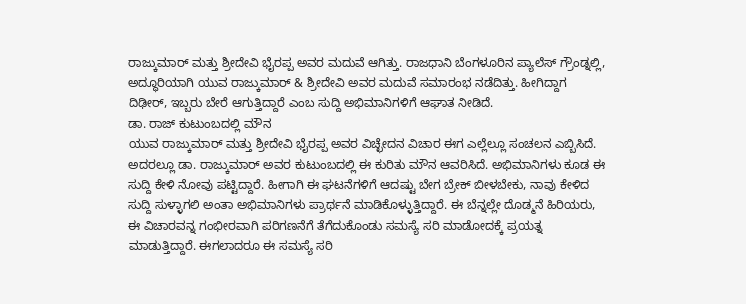ರಾಜ್ಕುಮಾರ್ ಮತ್ತು ಶ್ರೀದೇವಿ ಭೈರಪ್ಪ ಅವರ ಮದುವೆ ಆಗಿತ್ತು. ರಾಜಧಾನಿ ಬೆಂಗಳೂರಿನ ಪ್ಯಾಲೆಸ್ ಗ್ರೌಂಡ್ನಲ್ಲಿ, ಅದ್ಧೂರಿಯಾಗಿ ಯುವ ರಾಜ್ಕುಮಾರ್ & ಶ್ರೀದೇವಿ ಅವರ ಮದುವೆ ಸಮಾರಂಭ ನಡೆದಿತ್ತು. ಹೀಗಿದ್ದಾಗ ದಿಢೀರ್, ಇಬ್ಬರು ಬೇರೆ ಆಗುತ್ತಿದ್ದಾರೆ ಎಂಬ ಸುದ್ದಿ ಅಭಿಮಾನಿಗಳಿಗೆ ಆಘಾತ ನೀಡಿದೆ.
ಡಾ. ರಾಜ್ ಕುಟುಂಬದಲ್ಲಿ ಮೌನ
ಯುವ ರಾಜ್ಕುಮಾರ್ ಮತ್ತು ಶ್ರೀದೇವಿ ಭೈರಪ್ಪ ಅವರ ವಿಚ್ಛೇದನ ವಿಚಾರ ಈಗ ಎಲ್ಲೆಲ್ಲೂ ಸಂಚಲನ ಎಬ್ಬಿಸಿದೆ. ಅದರಲ್ಲೂ ಡಾ. ರಾಜ್ಕುಮಾರ್ ಅವರ ಕುಟುಂಬದಲ್ಲಿ ಈ ಕುರಿತು ಮೌನ ಆವರಿಸಿದೆ. ಅಭಿಮಾನಿಗಳು ಕೂಡ ಈ ಸುದ್ದಿ ಕೇಳಿ ನೋವು ಪಟ್ಟಿದ್ದಾರೆ. ಹೀಗಾಗಿ ಈ ಘಟನೆಗಳಿಗೆ ಆದಷ್ಟು ಬೇಗ ಬ್ರೇಕ್ ಬೀಳಬೇಕು, ನಾವು ಕೇಳಿದ ಸುದ್ದಿ ಸುಳ್ಳಾಗಲಿ ಅಂತಾ ಅಭಿಮಾನಿಗಳು ಪ್ರಾರ್ಥನೆ ಮಾಡಿಕೊಳ್ಳುತ್ತಿದ್ದಾರೆ. ಈ ಬೆನ್ನಲ್ಲೇ ದೊಡ್ಮನೆ ಹಿರಿಯರು, ಈ ವಿಚಾರವನ್ನ ಗಂಭೀರವಾಗಿ ಪರಿಗಣನೆಗೆ ತೆಗೆದುಕೊಂಡು ಸಮಸ್ಯೆ ಸರಿ ಮಾಡೋದಕ್ಕೆ ಪ್ರಯತ್ನ ಮಾಡುತ್ತಿದ್ದಾರೆ. ಈಗಲಾದರೂ ಈ ಸಮಸ್ಯೆ ಸರಿ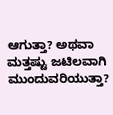ಆಗುತ್ತಾ? ಅಥವಾ ಮತ್ತಷ್ಟು ಜಟಿಲವಾಗಿ ಮುಂದುವರಿಯುತ್ತಾ?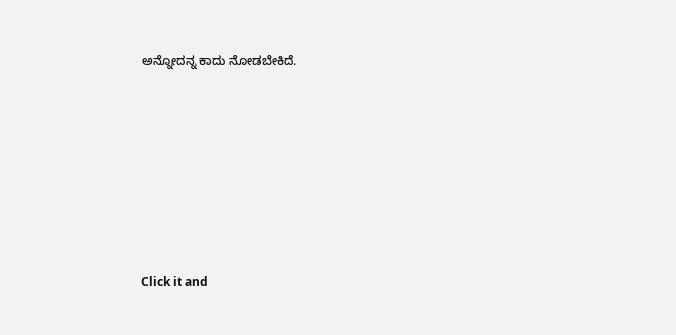ಅನ್ನೋದನ್ನ ಕಾದು ನೋಡಬೇಕಿದೆ.












Click it and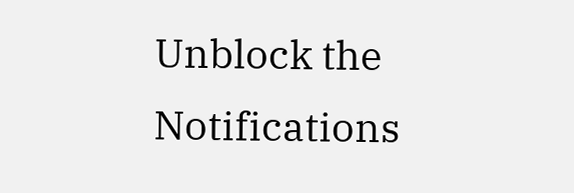Unblock the Notifications